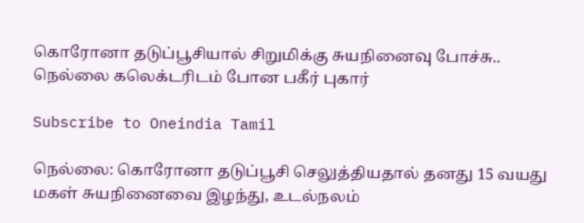கொரோனா தடுப்பூசியால் சிறுமிக்கு சுயநினைவு போச்சு.. நெல்லை கலெக்டரிடம் போன பகீர் புகார்

Subscribe to Oneindia Tamil

நெல்லை: கொரோனா தடுப்பூசி செலுத்தியதால் தனது 15 வயது மகள் சுயநினைவை இழந்து, உடல்நலம்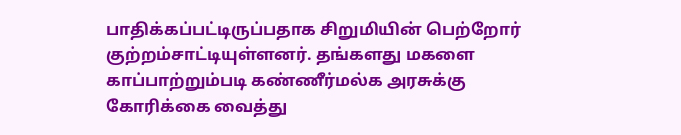பாதிக்கப்பட்டிருப்பதாக சிறுமியின் பெற்றோர் குற்றம்சாட்டியுள்ளனர். தங்களது மகளை காப்பாற்றும்படி கண்ணீர்மல்க அரசுக்கு கோரிக்கை வைத்து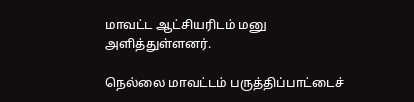மாவட்ட ஆட்சியரிடம் மனு அளித்துள்ளனர்.

நெல்லை மாவட்டம் பருத்திப்பாட்டைச்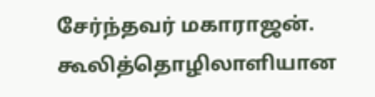சேர்ந்தவர் மகாராஜன். கூலித்தொழிலாளியான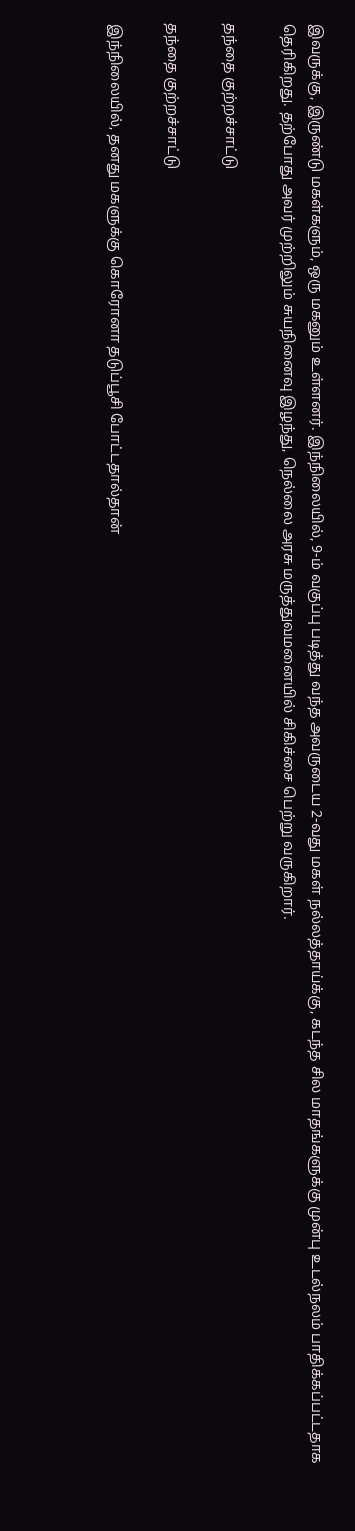இவருக்கு, இருண்டு மகள்களும், ஒரு மகனும் உள்ளனர். இந்நிலையில், 9-ம் வகுப்பு படித்து வந்த அவருடைய 2-வது மகள் நல்லத்தாய்க்கு, கடந்த சில மாதங்களுக்கு முன்பு உடல்நலம் பாதிக்கப்பட்டதாக தெரிகிறது. தற்போது அவர் முற்றிலும் சுயநினைவு இழந்து, நெல்லை அரசு மருத்துவமனையில் சிகிச்சை பெற்று வருகிறார்.

தந்தை குற்றச்சாட்டு

தந்தை குற்றச்சாட்டு

இந்நிலையில், தனது மகளுக்கு கொரோனா தடுப்பூசி போட்டதால்தான்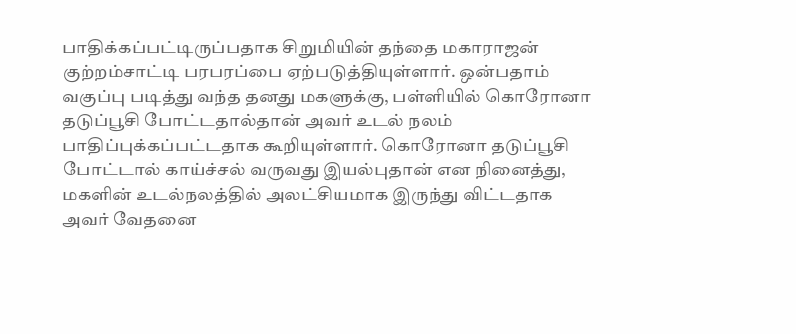பாதிக்கப்பட்டிருப்பதாக சிறுமியின் தந்தை மகாராஜன் குற்றம்சாட்டி பரபரப்பை ஏற்படுத்தியுள்ளார். ஒன்பதாம் வகுப்பு படித்து வந்த தனது மகளுக்கு, பள்ளியில் கொரோனா தடுப்பூசி போட்டதால்தான் அவர் உடல் நலம் பாதிப்புக்கப்பட்டதாக கூறியுள்ளார். கொரோனா தடுப்பூசி போட்டால் காய்ச்சல் வருவது இயல்புதான் என நினைத்து, மகளின் உடல்நலத்தில் அலட்சியமாக இருந்து விட்டதாக அவர் வேதனை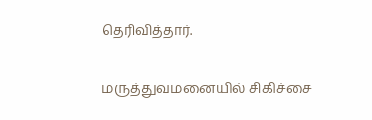தெரிவித்தார்.

மருத்துவமனையில் சிகிச்சை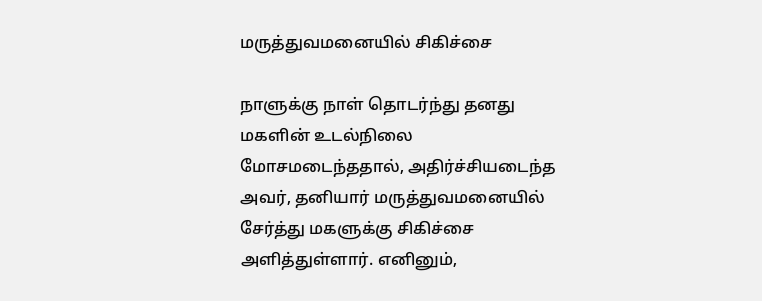மருத்துவமனையில் சிகிச்சை

நாளுக்கு நாள் தொடர்ந்து தனது மகளின் உடல்நிலை மோசமடைந்ததால், அதிர்ச்சியடைந்த அவர், தனியார் மருத்துவமனையில் சேர்த்து மகளுக்கு சிகிச்சை அளித்துள்ளார். எனினும்,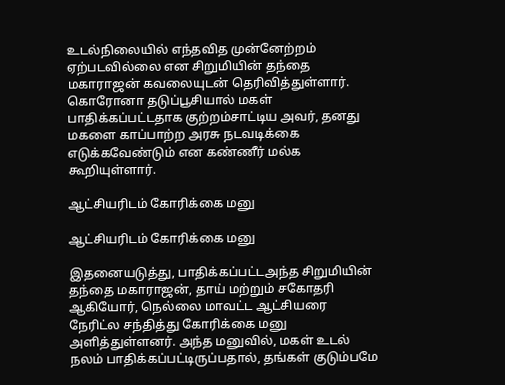உடல்நிலையில் எந்தவித முன்னேற்றம் ஏற்படவில்லை என சிறுமியின் தந்தை மகாராஜன் கவலையுடன் தெரிவித்துள்ளார். கொரோனா தடுப்பூசியால் மகள் பாதிக்கப்பட்டதாக குற்றம்சாட்டிய அவர், தனது மகளை காப்பாற்ற அரசு நடவடிக்கை எடுக்கவேண்டும் என கண்ணீர் மல்க கூறியுள்ளார்.

ஆட்சியரிடம் கோரிக்கை மனு

ஆட்சியரிடம் கோரிக்கை மனு

இதனையடுத்து, பாதிக்கப்பட்டஅந்த சிறுமியின் தந்தை மகாராஜன், தாய் மற்றும் சகோதரி ஆகியோர், நெல்லை மாவட்ட ஆட்சியரை நேரிட்ல சந்தித்து கோரிக்கை மனு அளித்துள்ளனர். அந்த மனுவில், மகள் உடல் நலம் பாதிக்கப்பட்டிருப்பதால், தங்கள் குடும்பமே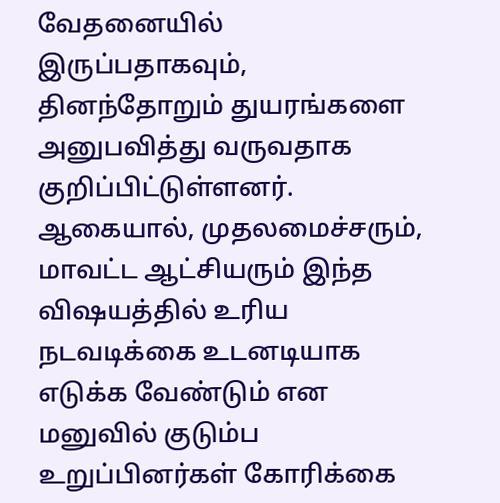வேதனையில் இருப்பதாகவும், தினந்தோறும் துயரங்களை அனுபவித்து வருவதாக குறிப்பிட்டுள்ளனர். ஆகையால், முதலமைச்சரும், மாவட்ட ஆட்சியரும் இந்த விஷயத்தில் உரிய நடவடிக்கை உடனடியாக எடுக்க வேண்டும் என மனுவில் குடும்ப உறுப்பினர்கள் கோரிக்கை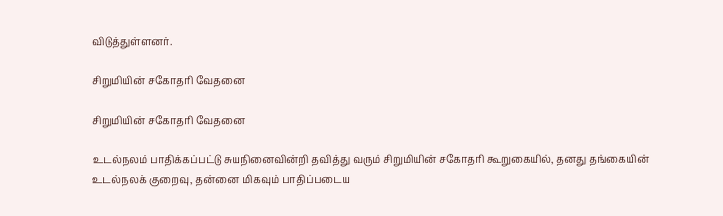விடுத்துள்ளனர்.

சிறுமியின் சகோதரி வேதனை

சிறுமியின் சகோதரி வேதனை

உடல்நலம் பாதிக்கப்பட்டு சுயநினைவின்றி தவித்து வரும் சிறுமியின் சகோதரி கூறுகையில், தனது தங்கையின் உடல்நலக் குறைவு, தன்னை மிகவும் பாதிப்படைய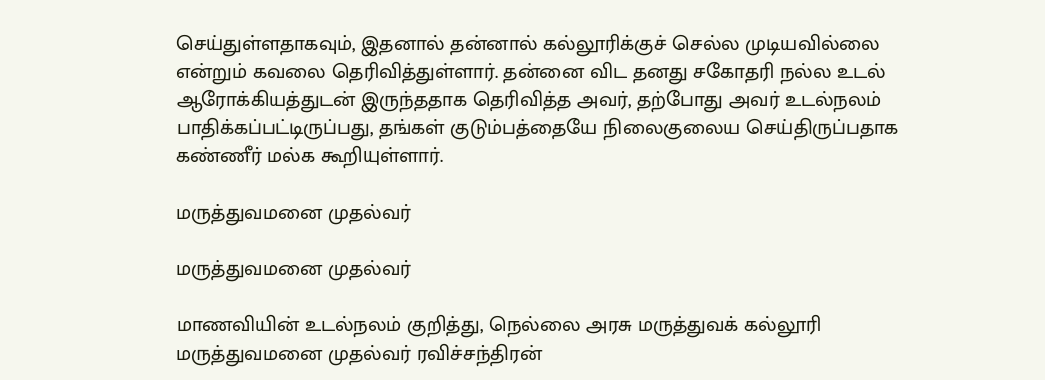செய்துள்ளதாகவும், இதனால் தன்னால் கல்லூரிக்குச் செல்ல முடியவில்லை என்றும் கவலை தெரிவித்துள்ளார். தன்னை விட தனது சகோதரி நல்ல உடல் ஆரோக்கியத்துடன் இருந்ததாக தெரிவித்த அவர், தற்போது அவர் உடல்நலம் பாதிக்கப்பட்டிருப்பது, தங்கள் குடும்பத்தையே நிலைகுலைய செய்திருப்பதாக கண்ணீர் மல்க கூறியுள்ளார்.

மருத்துவமனை முதல்வர்

மருத்துவமனை முதல்வர்

மாணவியின் உடல்நலம் குறித்து, நெல்லை அரசு மருத்துவக் கல்லூரி மருத்துவமனை முதல்வர் ரவிச்சந்திரன்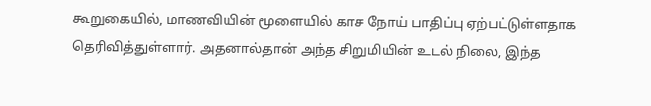கூறுகையில், மாணவியின் மூளையில் காச நோய் பாதிப்பு ஏற்பட்டுள்ளதாக தெரிவித்துள்ளார். அதனால்தான் அந்த சிறுமியின் உடல் நிலை, இந்த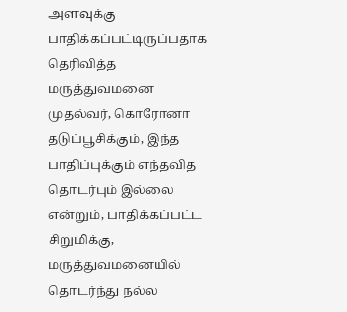அளவுக்கு பாதிக்கப்பட்டிருப்பதாக தெரிவித்த மருத்துவமனை முதல்வர், கொரோனா தடுப்பூசிக்கும், இந்த பாதிப்புக்கும் எந்தவித தொடர்பும் இல்லை என்றும், பாதிக்கப்பட்ட சிறுமிக்கு, மருத்துவமனையில் தொடர்ந்து நல்ல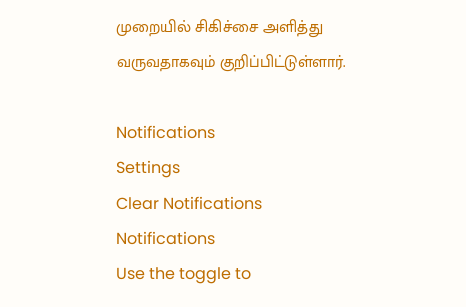முறையில் சிகிச்சை அளித்து வருவதாகவும் குறிப்பிட்டுள்ளார்.

Notifications
Settings
Clear Notifications
Notifications
Use the toggle to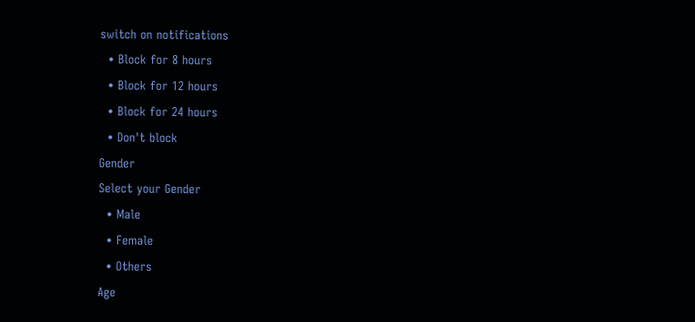switch on notifications
  • Block for 8 hours
  • Block for 12 hours
  • Block for 24 hours
  • Don't block
Gender
Select your Gender
  • Male
  • Female
  • Others
Age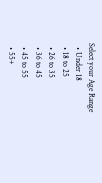Select your Age Range
  • Under 18
  • 18 to 25
  • 26 to 35
  • 36 to 45
  • 45 to 55
  • 55+